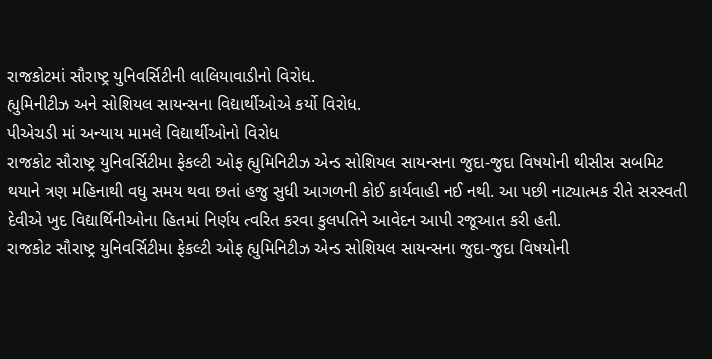રાજકોટમાં સૌરાષ્ટ્ર યુનિવર્સિટીની લાલિયાવાડીનો વિરોધ.
હ્યુમિનીટીઝ અને સોશિયલ સાયન્સના વિદ્યાર્થીઓએ કર્યો વિરોધ.
પીએચડી માં અન્યાય મામલે વિદ્યાર્થીઓનો વિરોધ
રાજકોટ સૌરાષ્ટ્ર યુનિવર્સિટીમા ફેકલ્ટી ઓફ હ્યુમિનિટીઝ એન્ડ સોશિયલ સાયન્સના જુદા-જુદા વિષયોની થીસીસ સબમિટ થયાને ત્રણ મહિનાથી વધુ સમય થવા છતાં હજુ સુધી આગળની કોઈ કાર્યવાહી નઈ નથી. આ પછી નાટ્યાત્મક રીતે સરસ્વતી દેવીએ ખુદ વિદ્યાર્થિનીઓના હિતમાં નિર્ણય ત્વરિત કરવા કુલપતિને આવેદન આપી રજૂઆત કરી હતી.
રાજકોટ સૌરાષ્ટ્ર યુનિવર્સિટીમા ફેકલ્ટી ઓફ હ્યુમિનિટીઝ એન્ડ સોશિયલ સાયન્સના જુદા-જુદા વિષયોની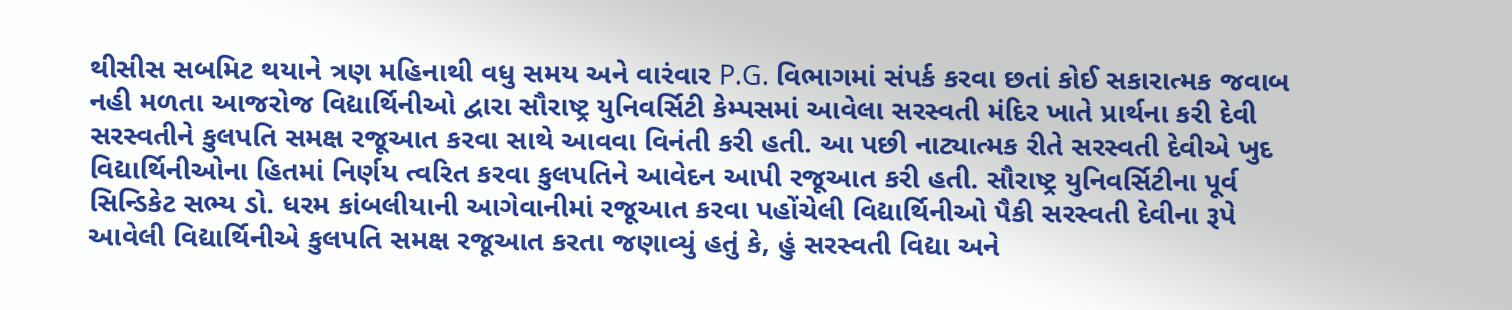થીસીસ સબમિટ થયાને ત્રણ મહિનાથી વધુ સમય અને વારંવાર P.G. વિભાગમાં સંપર્ક કરવા છતાં કોઈ સકારાત્મક જવાબ નહી મળતા આજરોજ વિદ્યાર્થિનીઓ દ્વારા સૌરાષ્ટ્ર યુનિવર્સિટી કેમ્પસમાં આવેલા સરસ્વતી મંદિર ખાતે પ્રાર્થના કરી દેવી સરસ્વતીને કુલપતિ સમક્ષ રજૂઆત કરવા સાથે આવવા વિનંતી કરી હતી. આ પછી નાટ્યાત્મક રીતે સરસ્વતી દેવીએ ખુદ વિદ્યાર્થિનીઓના હિતમાં નિર્ણય ત્વરિત કરવા કુલપતિને આવેદન આપી રજૂઆત કરી હતી. સૌરાષ્ટ્ર યુનિવર્સિટીના પૂર્વ સિન્ડિકેટ સભ્ય ડો. ધરમ કાંબલીયાની આગેવાનીમાં રજૂઆત કરવા પહોંચેલી વિદ્યાર્થિનીઓ પૈકી સરસ્વતી દેવીના રૂપે આવેલી વિદ્યાર્થિનીએ કુલપતિ સમક્ષ રજૂઆત કરતા જણાવ્યું હતું કે, હું સરસ્વતી વિદ્યા અને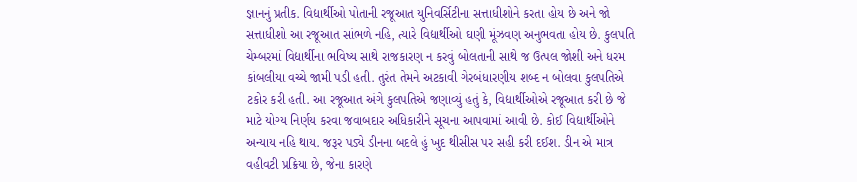જ્ઞાનનું પ્રતીક. વિદ્યાર્થીઓ પોતાની રજૂઆત યુનિવર્સિટીના સત્તાધીશોને કરતા હોય છે અને જો સત્તાધીશો આ રજૂઆત સાંભળે નહિ, ત્યારે વિદ્યાર્થીઓ ઘણી મૂંઝવણ અનુભવતા હોય છે. કુલપતિ ચેમ્બરમાં વિદ્યાર્થીના ભવિષ્ય સાથે રાજકારણ ન કરવું બોલતાની સાથે જ ઉત્પલ જોશી અને ધરમ કાંબલીયા વચ્ચે જામી પડી હતી. તુરંત તેમને અટકાવી ગેરબંધારણીય શબ્દ ન બોલવા કુલપતિએ ટકોર કરી હતી. આ રજૂઆત અંગે કુલપતિએ જણાવ્યું હતું કે, વિદ્યાર્થીઓએ રજૂઆત કરી છે જે માટે યોગ્ય નિર્ણય કરવા જવાબદાર અધિકારીને સૂચના આપવામાં આવી છે. કોઈ વિદ્યાર્થીઓને અન્યાય નહિ થાય. જરૂર પડ્યે ડીનના બદલે હું ખુદ થીસીસ પર સહી કરી દઈશ. ડીન એ માત્ર વહીવટી પ્રક્રિયા છે, જેના કારણે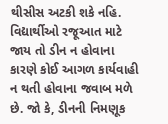થીસીસ અટકી શકે નહિ. વિદ્યાર્થીઓ રજૂઆત માટે જાય તો ડીન ન હોવાના કારણે કોઈ આગળ કાર્યવાહી ન થતી હોવાના જવાબ મળે છે. જો કે, ડીનની નિમણૂક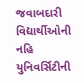જવાબદારી વિદ્યાર્થીઓની નહિ યુનિવર્સિટીની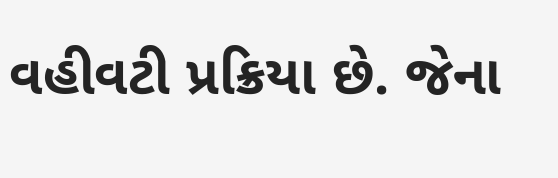વહીવટી પ્રક્રિયા છે. જેના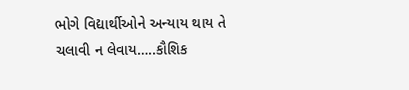ભોગે વિદ્યાર્થીઓને અન્યાય થાય તે ચલાવી ન લેવાય…..કૌશિક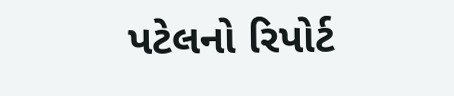પટેલનો રિપોર્ટ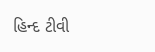હિન્દ ટીવી